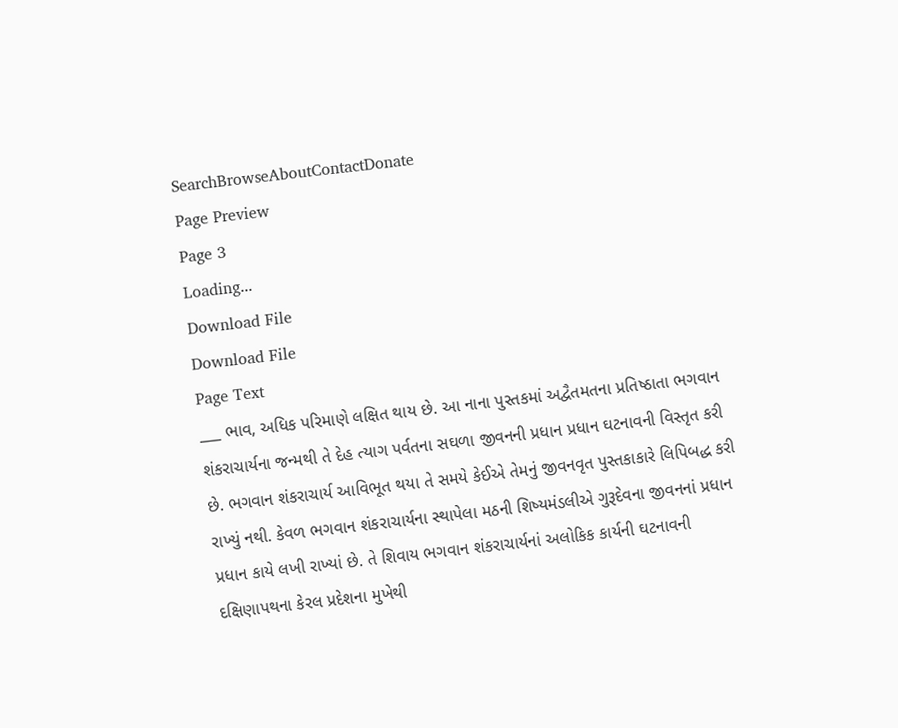SearchBrowseAboutContactDonate
Page Preview
Page 3
Loading...
Download File
Download File
Page Text
___ ભાવ, અધિક પરિમાણે લક્ષિત થાય છે. આ નાના પુસ્તકમાં અદ્વૈતમતના પ્રતિષ્ઠાતા ભગવાન શંકરાચાર્યના જન્મથી તે દેહ ત્યાગ પર્વતના સઘળા જીવનની પ્રધાન પ્રધાન ઘટનાવની વિસ્તૃત કરી છે. ભગવાન શંકરાચાર્ય આવિભૂત થયા તે સમયે કેઈએ તેમનું જીવનવૃત પુસ્તકાકારે લિપિબદ્ધ કરી રાખ્યું નથી. કેવળ ભગવાન શંકરાચાર્યના સ્થાપેલા મઠની શિષ્યમંડલીએ ગુરૂદેવના જીવનનાં પ્રધાન પ્રધાન કાયે લખી રાખ્યાં છે. તે શિવાય ભગવાન શંકરાચાર્યનાં અલોકિક કાર્યની ઘટનાવની દક્ષિણાપથના કેરલ પ્રદેશના મુખેથી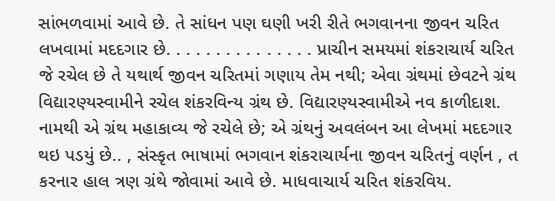સાંભળવામાં આવે છે. તે સાંધન પણ ઘણી ખરી રીતે ભગવાનના જીવન ચરિત લખવામાં મદદગાર છે. . . . . . . . . . . . . . . પ્રાચીન સમયમાં શંકરાચાર્ય ચરિત જે રચેલ છે તે યથાર્થ જીવન ચરિતમાં ગણાય તેમ નથી; એવા ગ્રંથમાં છેવટને ગ્રંથ વિદ્યારણ્યસ્વામીને રચેલ શંકરવિન્ય ગ્રંથ છે. વિદ્યારણ્યસ્વામીએ નવ કાળીદાશ. નામથી એ ગ્રંથ મહાકાવ્ય જે રચેલે છે; એ ગ્રંથનું અવલંબન આ લેખમાં મદદગાર થઇ પડયું છે.. , સંસ્કૃત ભાષામાં ભગવાન શંકરાચાર્યના જીવન ચરિતનું વર્ણન , ત કરનાર હાલ ત્રણ ગ્રંથે જોવામાં આવે છે. માધવાચાર્ય ચરિત શંકરવિય.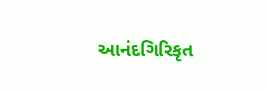આનંદગિરિકૃત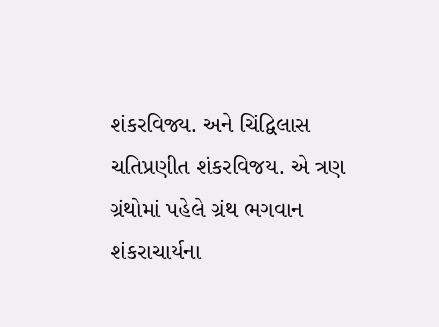શંકરવિજ્ય. અને ચિંદ્વિલાસ ચતિપ્રણીત શંકરવિજય. એ ત્રણ ગ્રંથોમાં પહેલે ગ્રંથ ભગવાન શંકરાચાર્યના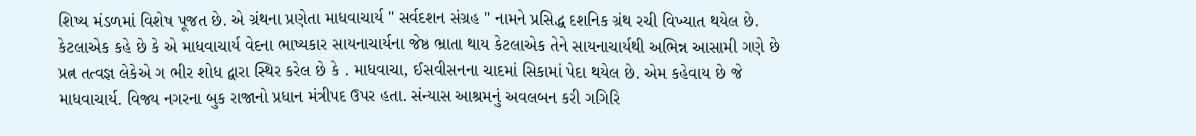શિષ્ય મંડળમાં વિશેષ પૂજત છે. એ ગ્રંથના પ્રણેતા માધવાચાર્ય " સર્વદશન સંગ્રહ " નામને પ્રસિદ્ધ દશનિક ગ્રંથ રચી વિખ્યાત થયેલ છે. કેટલાએક કહે છે કે એ માધવાચાર્ય વેદના ભાષ્યકાર સાયનાચાર્યના જેષ્ઠ ભ્રાતા થાય કેટલાએક તેને સાયનાચાર્યથી અભિન્ન આસામી ગણે છે પ્રત્ન તત્વજ્ઞ લેકેએ ગ ભીર શોધ દ્વારા સ્થિર કરેલ છે કે . માધવાચા, ઈસવીસનના ચાદમાં સિકામાં પેદા થયેલ છે. એમ કહેવાય છે જે માધવાચાર્ય. વિજ્ય નગરના બુક રાજાનો પ્રધાન મંત્રીપદ ઉપર હતા. સંન્યાસ આશ્રમનું અવલબન કરી ગગિરિ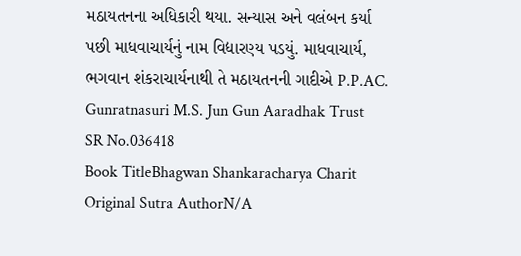મઠાયતનના અધિકારી થયા. સન્યાસ અને વલંબન કર્યા પછી માધવાચાર્યનું નામ વિદ્યારણ્ય પડયું. માધવાચાર્ય, ભગવાન શંકરાચાર્યનાથી તે મઠાયતનની ગાદીએ P.P.AC. Gunratnasuri M.S. Jun Gun Aaradhak Trust
SR No.036418
Book TitleBhagwan Shankaracharya Charit
Original Sutra AuthorN/A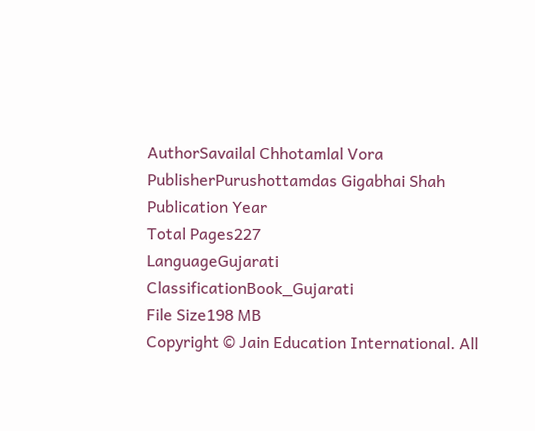AuthorSavailal Chhotamlal Vora
PublisherPurushottamdas Gigabhai Shah
Publication Year
Total Pages227
LanguageGujarati
ClassificationBook_Gujarati
File Size198 MB
Copyright © Jain Education International. All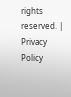rights reserved. | Privacy Policy